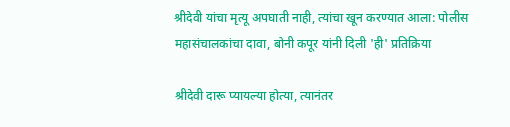श्रीदेवी यांचा मृत्यू अपघाती नाही, त्यांचा खून करण्यात आला: पोलीस महासंचालकांचा दावा, बोनी कपूर यांनी दिली 'ही' प्रतिक्रिया

श्रीदेवी दारू प्यायल्या होत्या, त्यानंतर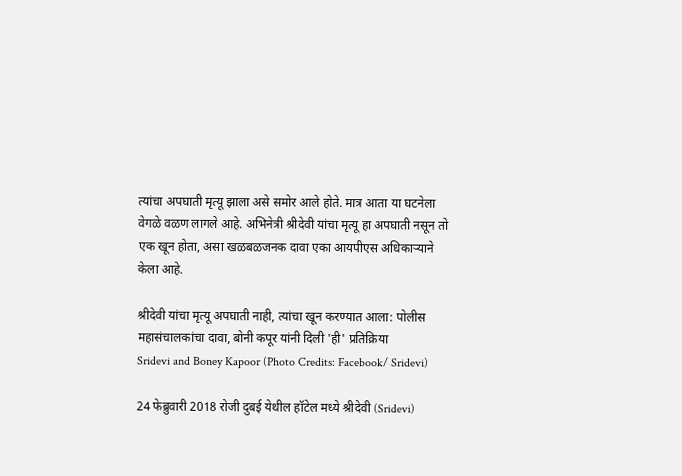त्यांचा अपघाती मृत्यू झाला असे समोर आले होते. मात्र आता या घटनेला वेगळे वळण लागले आहे. अभिनेत्री श्रीदेवी यांचा मृत्यू हा अपघाती नसून तो एक खून होता, असा खळबळजनक दावा एका आयपीएस अधिकाऱ्याने केला आहे.

श्रीदेवी यांचा मृत्यू अपघाती नाही, त्यांचा खून करण्यात आला: पोलीस महासंचालकांचा दावा, बोनी कपूर यांनी दिली 'ही' प्रतिक्रिया
Sridevi and Boney Kapoor (Photo Credits: Facebook/ Sridevi)

24 फेब्रुवारी 2018 रोजी दुबई येथील हॉटेल मध्ये श्रीदेवी (Sridevi)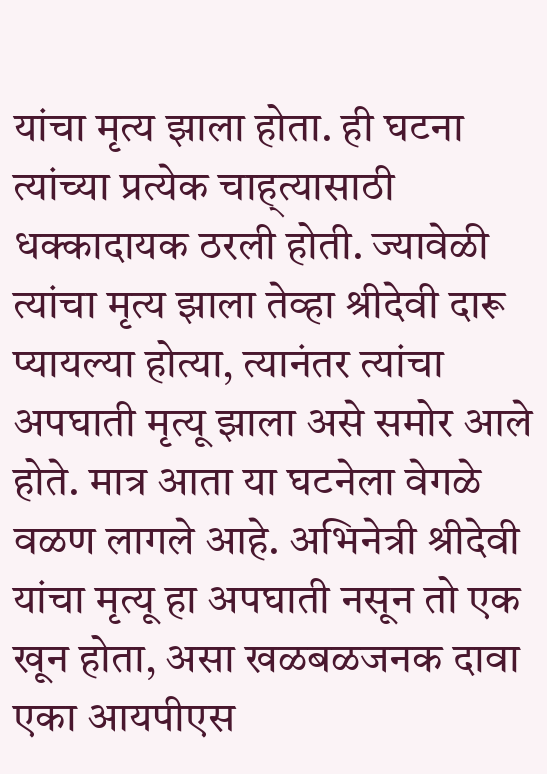यांचा मृत्य झाला होता. ही घटना त्यांच्या प्रत्येक चाह्त्यासाठी धक्कादायक ठरली होती. ज्यावेळी त्यांचा मृत्य झाला तेव्हा श्रीदेवी दारू प्यायल्या होत्या, त्यानंतर त्यांचा अपघाती मृत्यू झाला असे समोर आले होते. मात्र आता या घटनेला वेगळे वळण लागले आहे. अभिनेत्री श्रीदेवी यांचा मृत्यू हा अपघाती नसून तो एक खून होता, असा खळबळजनक दावा एका आयपीएस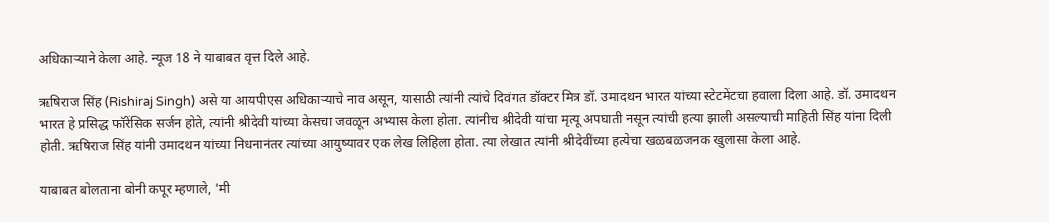अधिकाऱ्याने केला आहे. न्यूज 18 ने याबाबत वृत्त दिले आहे.

ऋषिराज सिंह (Rishiraj Singh) असे या आयपीएस अधिकाऱ्याचे नाव असून, यासाठी त्यांनी त्यांचे दिवंगत डॉक्टर मित्र डॉ. उमादथन भारत यांच्या स्टेटमेंटचा हवाला दिला आहे. डॉ. उमादथन भारत हे प्रसिद्ध फॉरेंसिक सर्जन होते, त्यांनी श्रीदेवी यांच्या केसचा जवळून अभ्यास केला होता. त्यांनीच श्रीदेवी यांचा मृत्यू अपघाती नसून त्यांची हत्या झाली असल्याची माहिती सिंह यांना दिली होती. ऋषिराज सिंह यांनी उमादथन यांच्या निधनानंतर त्यांच्या आयुष्यावर एक लेख लिहिला होता. त्या लेखात त्यांनी श्रीदेवींच्या हत्येचा खळबळजनक खुलासा केला आहे.

याबाबत बोलताना बोनी कपूर म्हणाले, 'मी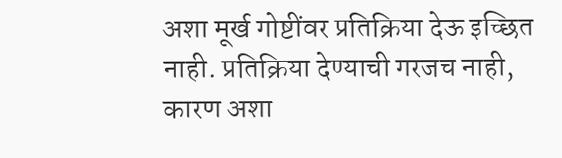अशा मूर्ख गोष्टींवर प्रतिक्रिया देऊ इच्छित नाही. प्रतिक्रिया देण्याची गरजच नाही, कारण अशा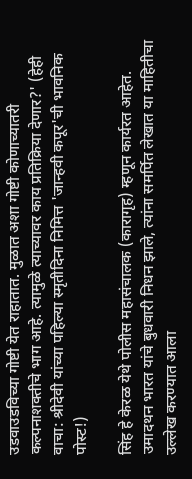उडवाउडविच्या गोष्टी येत राहातात. मुळात अशा गोष्टी कोणाच्यातरी कल्पनाशक्तीचे भाग आहे. त्यामुळे त्याच्यावर काय प्रतिक्रिया देणार?' (हेही वाचा: श्रीदेवी यांच्या पहिल्या स्मृतीदिना निमित्त 'जान्हवी कपूर'ची भावनिक पोस्ट!)

सिंह हे केरळ येथे पोलीस महासंचालक (कारागृह) म्हणून कार्यरत आहेत.  उमादथन भारत यांचे बुधवारी निधन झाले, त्यांना समर्पित लेखात या माहितीचा उल्लेख करण्यात आला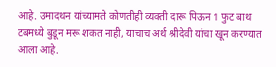आहे. उमादथन यांच्यामते कोणतीही व्यक्ती दारू पिऊन 1 फुट बाथ टबमध्ये बुडून मरू शकत नाही, याचाच अर्थ श्रीदेवी यांचा खून करण्यात आला आहे.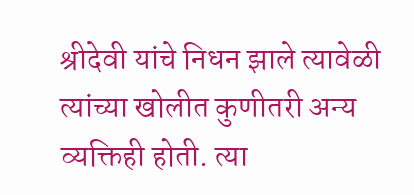श्रीदेवी यांचे निधन झाले त्यावेळी त्यांच्या खोलीत कुणीतरी अन्य व्यक्तिही होती. त्या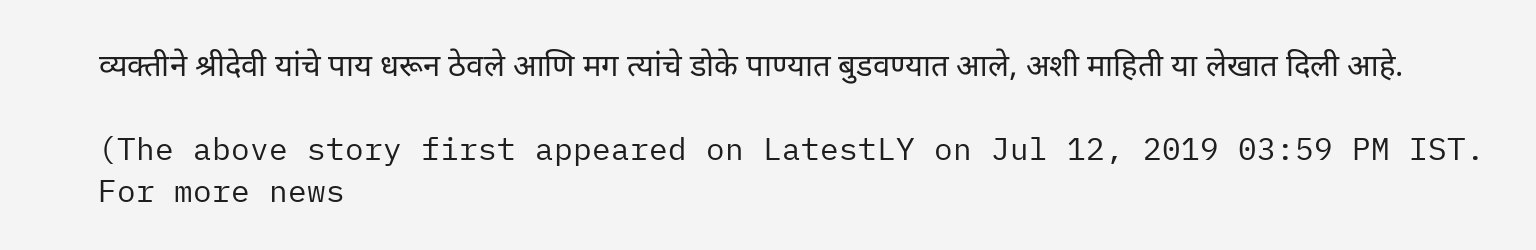व्यक्तीने श्रीदेवी यांचे पाय धरून ठेवले आणि मग त्यांचे डोके पाण्यात बुडवण्यात आले, अशी माहिती या लेखात दिली आहे.

(The above story first appeared on LatestLY on Jul 12, 2019 03:59 PM IST. For more news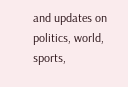and updates on politics, world, sports,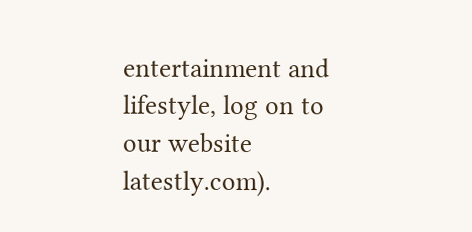entertainment and lifestyle, log on to our website latestly.com).